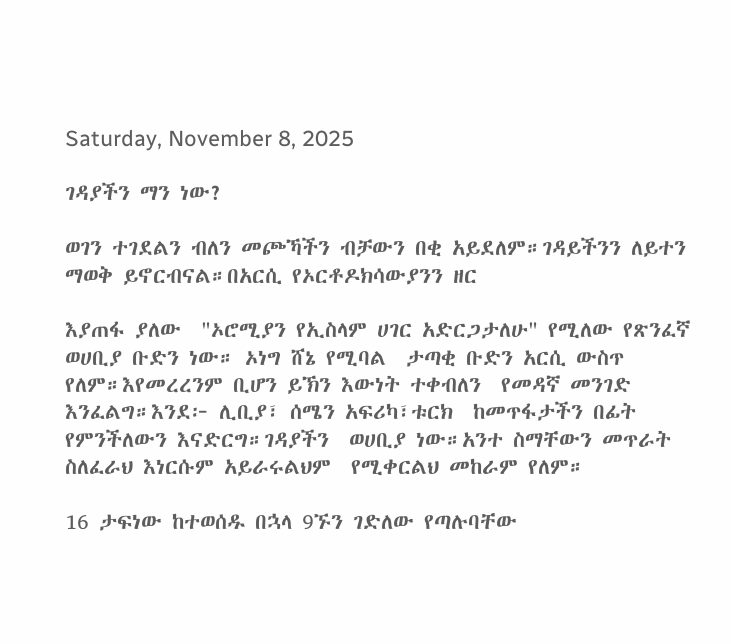Saturday, November 8, 2025

ገዳያችን ማን ነው?

ወገን ተገደልን ብለን መጮኻችን ብቻውን በቂ አይደለም።ገዳይችንን ለይተን ማወቅ ይኖርብናል።በአርሲ የኦርቶዶክሳውያንን ዘር

እያጠፋ ያለው  "ኦሮሚያን የኢስላም ሀገር አድርጋታለሁ" የሚለው የጽንፈኛ ወሀቢያ ቡድን ነው። ኦነግ ሸኔ የሚባል  ታጣቂ ቡድን አርሲ ውስጥ የለም።እየመረረንም ቢሆን ይኽን እውነት ተቀብለን  የመዳኛ መንገድ እንፈልግ።እንደ፦ ሊቢያ፣ ሰሜን አፍሪካ፣ቱርክ  ከመጥፋታችን በፊት የምንችለውን እናድርግ።ገዳያችን  ወሀቢያ ነው።አንተ ስማቸውን መጥራት ስለፈራህ እነርሱም አይራሩልህም  የሚቀርልህ መከራም የለም።

16 ታፍነው ከተወሰዱ በኋላ 9ኙን ገድለው የጣሉባቸው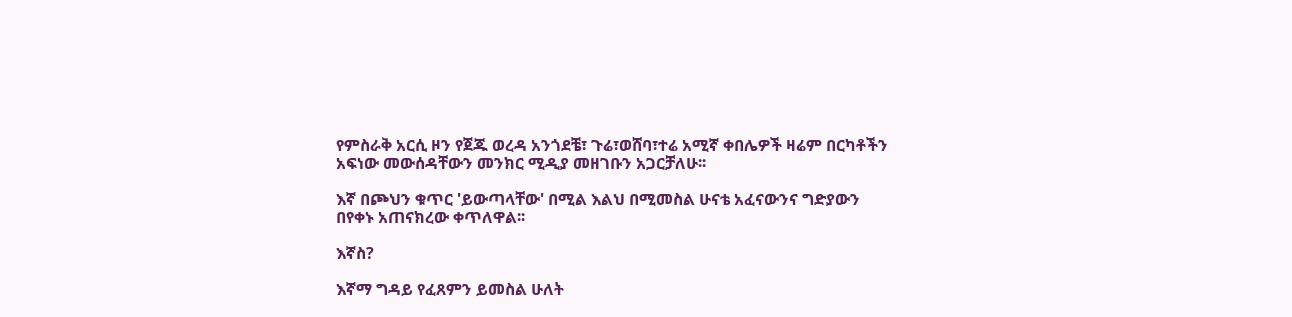የምስራቅ አርሲ ዞን የጀጁ ወረዳ አንጎደቼ፣ ጉሬ፣ወሸባ፣ተሬ አሚኛ ቀበሌዎች ዛሬም በርካቶችን አፍነው መውሰዳቸውን መንክር ሚዲያ መዘገቡን አጋርቻለሁ፡፡

እኛ በጮህን ቁጥር 'ይውጣላቸው' በሚል እልህ በሚመስል ሁናቴ አፈናውንና ግድያውን በየቀኑ አጠናክረው ቀጥለዋል፡፡

እኛስ?

እኛማ ግዳይ የፈጸምን ይመስል ሁለት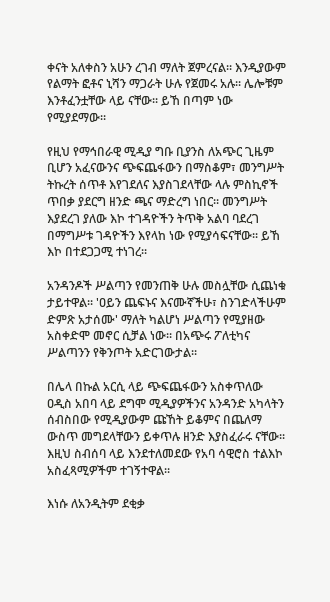ቀናት አለቀስን አሁን ረገብ ማለት ጀምረናል፡፡ እንዲያውም የልማት ፎቶና ኒሻን ማጋራት ሁሉ የጀመሩ አሉ፡፡ ሌሎቹም እንቶፈንቷቸው ላይ ናቸው፡፡ ይኸ በጣም ነው የሚያደማው፡፡

የዚህ የማኅበራዊ ሚዲያ ግቡ ቢያንስ ለአጭር ጊዜም ቢሆን አፈናውንና ጭፍጨፋውን በማስቆም፣ መንግሥት ትኩረት ሰጥቶ እየገደለና እያስገደላቸው ላሉ ምስኪኖች ጥበቃ ያደርግ ዘንድ ጫና ማድረግ ነበር፡፡ መንግሥት እያደረገ ያለው እኮ ተገዳዮችን ትጥቅ አልባ ባደረገ በማግሥቱ ገዳዮችን እየላከ ነው የሚያሳፍናቸው፡፡ ይኸ እኮ በተደጋጋሚ ተነገረ፡፡

አንዳንዶች ሥልጣን የመንጠቅ ሁሉ መስሏቸው ሲጨነቁ ታይተዋል፡፡ 'ዐይን ጨፍኑና እናሙኛችሁ፣ ስንገድላችሁም ድምጽ አታሰሙ' ማለት ካልሆነ ሥልጣን የሚያዘው አስቀድሞ መኖር ሲቻል ነው፡፡ በአጭሩ ፖለቲካና ሥልጣንን የቅንጦት አድርገውታል፡፡

በሌላ በኩል አርሲ ላይ ጭፍጨፋውን አስቀጥለው ዐዲስ አበባ ላይ ደግሞ ሚዲያዎችንና አንዳንድ አካላትን ሰብስበው የሚዲያውም ጩኸት ይቆምና በጨለማ ውስጥ መግደላቸውን ይቀጥሉ ዘንድ እያስፈራሩ ናቸው፡፡ እዚህ ስብሰባ ላይ እንደተለመደው የአባ ሳዊሮስ ተልእኮ አስፈጻሚዎችም ተገኝተዋል፡፡

እነሱ ለአንዲትም ደቂቃ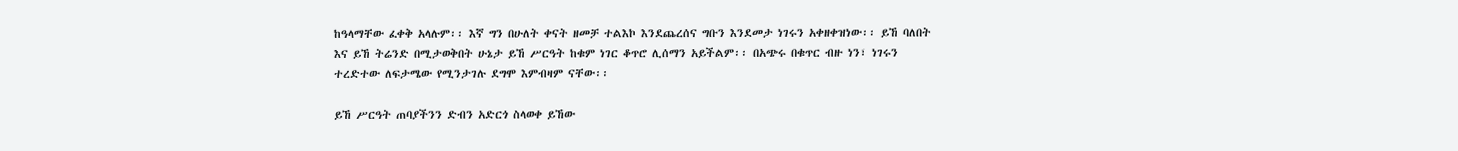ከዓላማቸው ፈቀቅ አላሉም፡፡ እኛ ግን በሁለት ቀናት ዘመቻ ተልእኮ እንደጨረሰና ግቡን እንደመታ ነገሩን አቀዘቀዝነው፡፡ ይኸ ባለበት እና ይኸ ትሬንድ በሚታወቅበት ሁኔታ ይኸ ሥርዓት ከቁም ነገር ቆጥሮ ሊሰማን አይችልም፡፡ በአጭሩ በቁጥር ብዙ ነን፣ ነገሩን ተረድተው ለፍታሜው የሚንታገሉ ደግሞ እምብዛም ናቸው፡፡

ይኸ ሥርዓት ጠባያችንን ድብን አድርጎ ስላወቀ ይኸው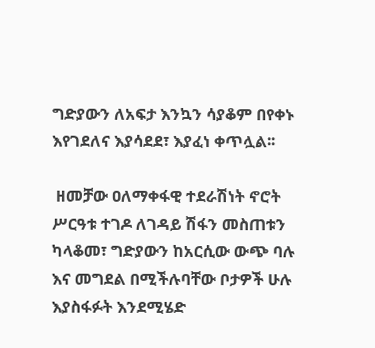ግድያውን ለአፍታ እንኳን ሳያቆም በየቀኑ እየገደለና እያሳደደ፣ እያፈነ ቀጥሏል፡፡

 ዘመቻው ዐለማቀፋዊ ተደራሽነት ኖሮት ሥርዓቱ ተገዶ ለገዳይ ሽፋን መስጠቱን ካላቆመ፣ ግድያውን ከአርሲው ውጭ ባሉ እና መግደል በሚችሉባቸው ቦታዎች ሁሉ እያስፋፉት እንደሚሄድ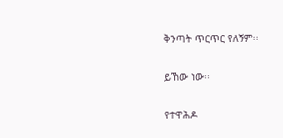ቅንጣት ጥርጥር የለኝም፡፡

ይኸው ነው፡፡

የተዋሕዶ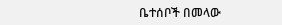ቤተሰቦች በመላው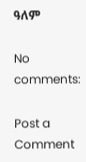ዓለም

No comments:

Post a Comment